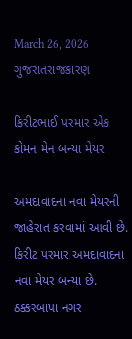March 26, 2026
ગુજરાતરાજકારણ

કિરીટભાઈ પરમાર એક કોમન મેન બન્યા મેયર

અમદાવાદના નવા મેયરની જાહેરાત કરવામાં આવી છે. કિરીટ પરમાર અમદાવાદના નવા મેયર બન્‍યા છે. ઠક્કરબાપા નગર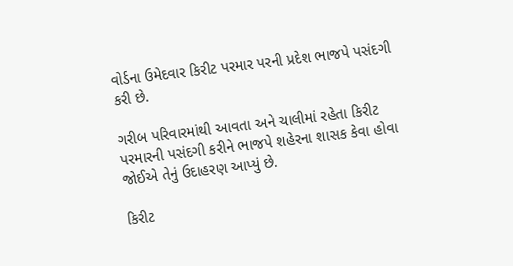વોર્ડના ઉમેદવાર કિરીટ પરમાર પરની પ્રદેશ ભાજપે પસંદગી કરી છે.

ગરીબ પરિવારમાંથી આવતા અને ચાલીમાં રહેતા કિરીટ પરમારની પસંદગી કરીને ભાજપે શહેરના શાસક કેવા હોવા જોઈએ તેનું ઉદાહરણ આપ્‍યું છે.

કિરીટ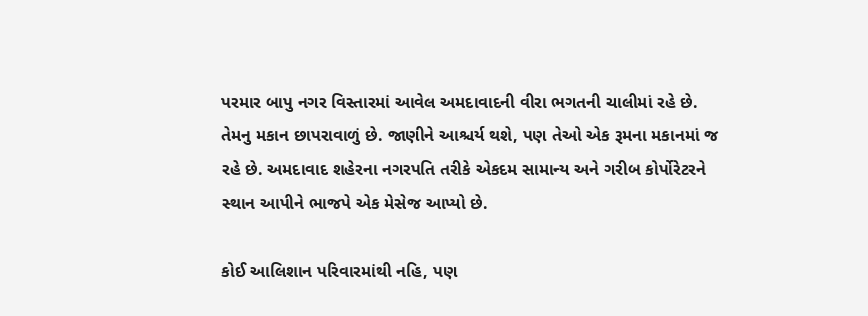પરમાર બાપુ નગર વિસ્‍તારમાં આવેલ અમદાવાદની વીરા ભગતની ચાલીમાં રહે છે. તેમનુ મકાન છાપરાવાળું છે. જાણીને આશ્ચર્ય થશે, પણ તેઓ એક રૂમના મકાનમાં જ રહે છે. અમદાવાદ શહેરના નગરપતિ તરીકે એકદમ સામાન્‍ય અને ગરીબ કોર્પોરેટરને સ્‍થાન આપીને ભાજપે એક મેસેજ આપ્‍યો છે.

કોઈ આલિશાન પરિવારમાંથી નહિ, પણ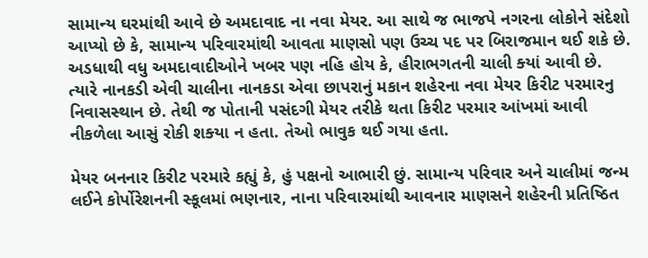સામાન્‍ય ઘરમાંથી આવે છે અમદાવાદ ના નવા મેયર. આ સાથે જ ભાજપે નગરના લોકોને સંદેશો આપ્‍યો છે કે, સામાન્‍ય પરિવારમાંથી આવતા માણસો પણ ઉચ્‍ચ પદ પર બિરાજમાન થઈ શકે છે. અડધાથી વધુ અમદાવાદીઓને ખબર પણ નહિ હોય કે, હીરાભગતની ચાલી ક્‍યાં આવી છે. ત્‍યારે નાનકડી એવી ચાલીના નાનકડા એવા છાપરાનું મકાન શહેરના નવા મેયર કિરીટ પરમારનુ નિવાસસ્‍થાન છે. તેથી જ પોતાની પસંદગી મેયર તરીકે થતા કિરીટ પરમાર આંખમાં આવી નીકળેલા આસું રોકી શક્‍યા ન હતા. તેઓ ભાવુક થઈ ગયા હતા.

મેયર બનનાર કિરીટ પરમારે કહ્યું કે, હું પક્ષનો આભારી છું. સામાન્‍ય પરિવાર અને ચાલીમાં જન્‍મ લઈને કોર્પોરેશનની સ્‍કૂલમાં ભણનાર, નાના પરિવારમાંથી આવનાર માણસને શહેરની પ્રતિષ્ઠિત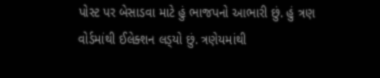પોસ્‍ટ પર બેસાડવા માટે હું ભાજપનો આભારી છું. હું ત્રણ વોર્ડમાંથી ઈલેક્‍શન લડ્‍યો છું. ત્રણેયમાંથી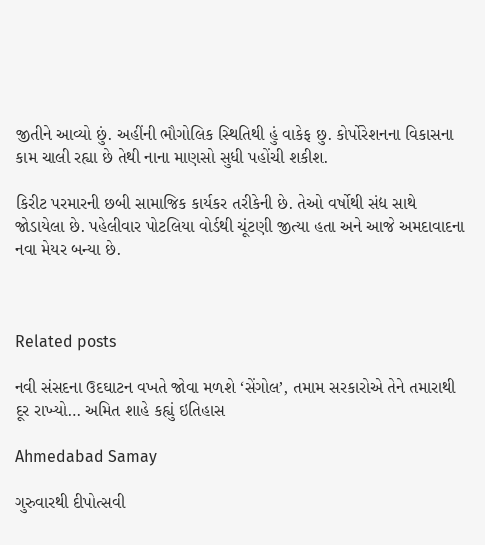જીતીને આવ્‍યો છું. અહીંની ભૌગોલિક સ્‍થિતિથી હું વાકેફ છુ. કોર્પોરેશનના વિકાસના કામ ચાલી રહ્યા છે તેથી નાના માણસો સુધી પહોંચી શકીશ.

કિરીટ પરમારની છબી સામાજિક કાર્યકર તરીકેની છે. તેઓ વર્ષોથી સંદ્ય સાથે જોડાયેલા છે. પહેલીવાર પોટલિયા વોર્ડથી ચૂંટણી જીત્‍યા હતા અને આજે અમદાવાદના નવા મેયર બન્‍યા છે.



Related posts

નવી સંસદના ઉદઘાટન વખતે જોવા મળશે ‘સેંગોલ’, તમામ સરકારોએ તેને તમારાથી દૂર રાખ્યો… અમિત શાહે કહ્યું ઇતિહાસ

Ahmedabad Samay

ગુરુવારથી દીપોત્‍સવી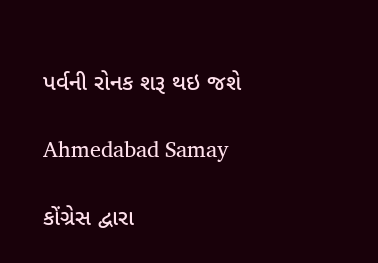પર્વની રોનક શરૂ થઇ જશે

Ahmedabad Samay

કોંગ્રેસ દ્વારા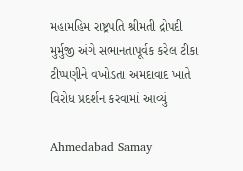મહામહિમ રાષ્ટ્રપતિ શ્રીમતી દ્રોપદી મુર્મુજી અંગે સભાનતાપૂર્વક કરેલ ટીકા ટીપ્પણીને વખોડતા અમદાવાદ ખાતે વિરોધ પ્રદર્શન કરવામાં આવ્યું

Ahmedabad Samay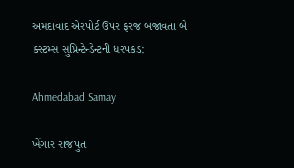અમદાવાદ એરપોર્ટ ઉપર ફરજ બજાવતા બે ક્સ્ટમ્સ સુપ્રિન્ટેન્ડેન્ટની ધરપકડ:

Ahmedabad Samay

ખેંગાર રાજપુત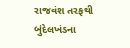રાજવંશ તરફથી બુંદેલખંડના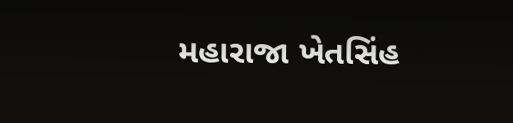મહારાજા ખેતસિંહ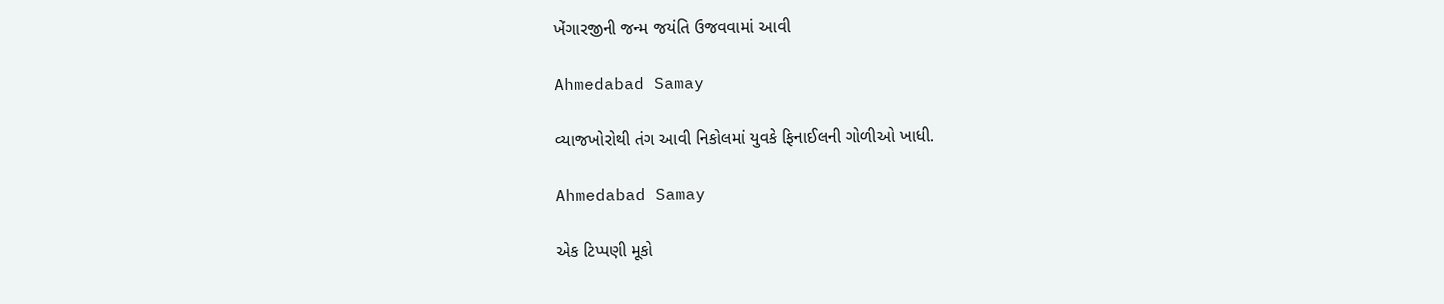ખેંગારજીની જન્મ જયંતિ ઉજવવામાં આવી

Ahmedabad Samay

વ્યાજખોરોથી તંગ આવી નિકોલમાં યુવકે ફિનાઈલની ગોળીઓ ખાધી.

Ahmedabad Samay

એક ટિપ્પણી મૂકો